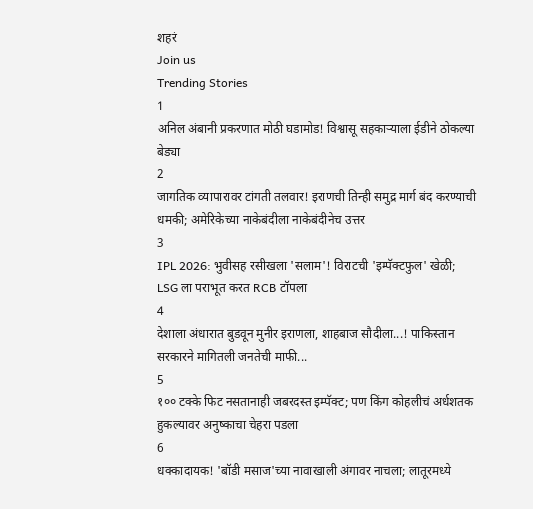शहरं
Join us
Trending Stories
1
अनिल अंबानी प्रकरणात मोठी घडामोड! विश्वासू सहकाऱ्याला ईडीने ठोकल्या बेड्या
2
जागतिक व्यापारावर टांगती तलवार! इराणची तिन्ही समुद्र मार्ग बंद करण्याची धमकी; अमेरिकेच्या नाकेबंदीला नाकेबंदीनेच उत्तर
3
IPL 2026: भुवीसह रसीखला 'सलाम'! विराटची 'इम्पॅक्टफुल' खेळी; LSG ला पराभूत करत RCB टॉपला
4
देशाला अंधारात बुडवून मुनीर इराणला, शाहबाज सौदीला...! पाकिस्तान सरकारने मागितली जनतेची माफी...
5
१०० टक्के फिट नसतानाही जबरदस्त इम्पॅक्ट; पण किंग कोहलीचं अर्धशतक हुकल्यावर अनुष्काचा चेहरा पडला
6
धक्कादायक! 'बॉडी मसाज'च्या नावाखाली अंगावर नाचला; लातूरमध्ये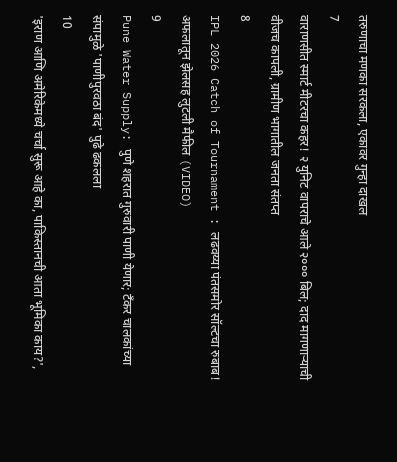तरुणाचा मणका सरकला, एकावर गुन्हा दाखल
7
वाराणसीत स्मार्ट मीटरचा कहर! २ युनिट वापराचे आले २००० बिल; दाद मागणाऱ्याची वीजच कापली, ग्रामीण भागातील जनता संतप्त
8
IPL 2026 Catch of Tournament : लढवय्या पंतसमोर सॉल्टचा रुबाब! अफलातून झेलसह लुटली मैफील (VIDEO)
9
Pune Water Supply: पुणे शहरात गुरुवारी पाणी येणार; टँकर चालकांच्या संपामुळे 'पाणीपुरवठा बंद' पुढे ढकलला
10
'इराण आणि अमेरिकेमध्ये चर्चा सुरू आहे का, पाकिस्तानची आता भूमिका काय?',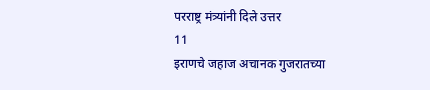परराष्ट्र मंत्र्यांनी दिले उत्तर
11
इराणचे जहाज अचानक गुजरातच्या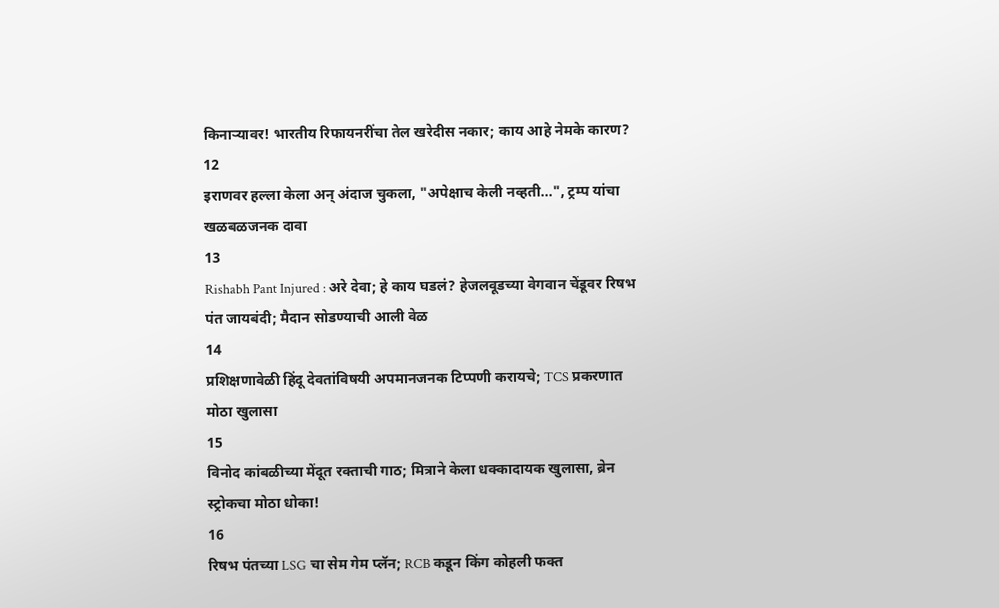किनाऱ्यावर! भारतीय रिफायनरींचा तेल खरेदीस नकार; काय आहे नेमके कारण?
12
इराणवर हल्ला केला अन् अंदाज चुकला, "अपेक्षाच केली नव्हती...", ट्रम्प यांचा खळबळजनक दावा
13
Rishabh Pant Injured : अरे देवा; हे काय घडलं? हेजलवूडच्या वेगवान चेंडूवर रिषभ पंत जायबंदी; मैदान सोडण्याची आली वेळ
14
प्रशिक्षणावेळी हिंदू देवतांविषयी अपमानजनक टिप्पणी करायचे; TCS प्रकरणात मोठा खुलासा
15
विनोद कांबळीच्या मेंदूत रक्ताची गाठ; मित्राने केला धक्कादायक खुलासा, ब्रेन स्ट्रोकचा मोठा धोका!
16
रिषभ पंतच्या LSG चा सेम गेम प्लॅन; RCB कडून किंग कोहली फक्त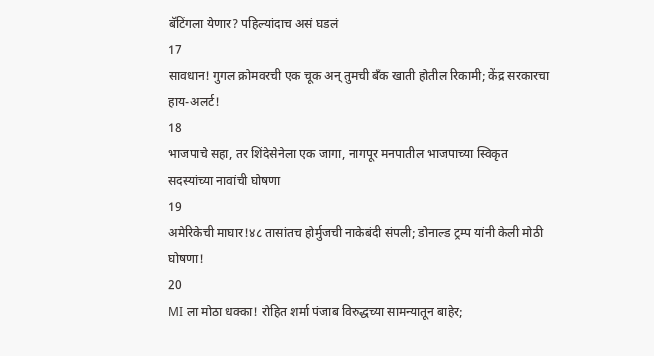बॅटिंगला येणार? पहिल्यांदाच असं घडलं
17
सावधान! गुगल क्रोमवरची एक चूक अन् तुमची बँक खाती होतील रिकामी; केंद्र सरकारचा हाय-अलर्ट!
18
भाजपाचे सहा, तर शिंदेसेनेला एक जागा, नागपूर मनपातील भाजपाच्या स्विकृत सदस्यांच्या नावांची घोषणा
19
अमेरिकेची माघार!४८ तासांतच होर्मुजची नाकेबंदी संपली; डोनाल्ड ट्रम्प यांनी केली मोठी घोषणा!
20
MI ला मोठा धक्का! रोहित शर्मा पंजाब विरुद्धच्या सामन्यातून बाहेर;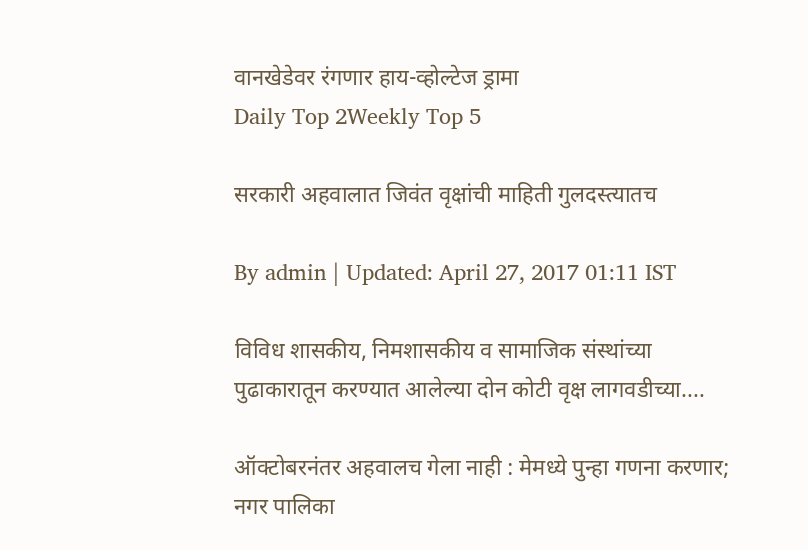वानखेडेवर रंगणार हाय-व्होल्टेज ड्रामा
Daily Top 2Weekly Top 5

सरकारी अहवालात जिवंत वृक्षांची माहिती गुलदस्त्यातच

By admin | Updated: April 27, 2017 01:11 IST

विविध शासकीय, निमशासकीय व सामाजिक संस्थांच्या पुढाकारातून करण्यात आलेल्या दोन कोटी वृक्ष लागवडीच्या....

ऑक्टोबरनंतर अहवालच गेला नाही : मेमध्ये पुन्हा गणना करणार; नगर पालिका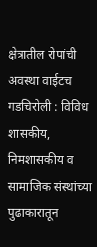क्षेत्रातील रोपांची अवस्था वाईटच गडचिरोली : विविध शासकीय, निमशासकीय व सामाजिक संस्थांच्या पुढाकारातून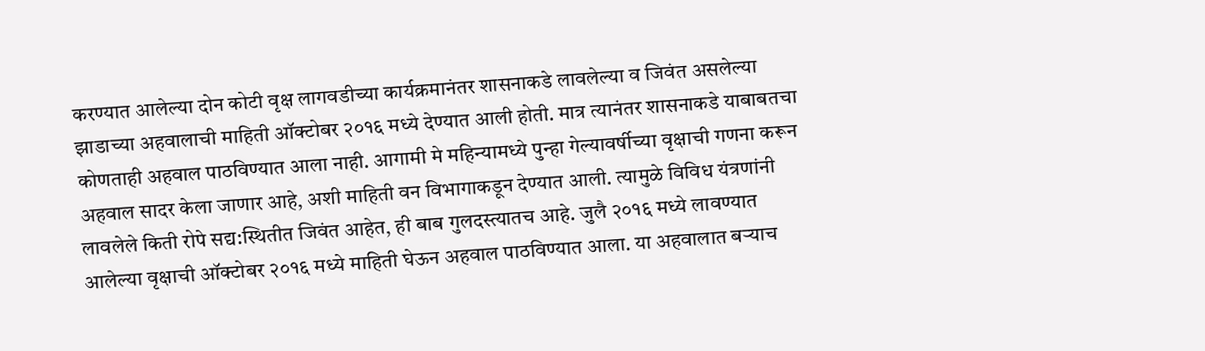करण्यात आलेल्या दोन कोटी वृक्ष लागवडीच्या कार्यक्रमानंतर शासनाकडे लावलेल्या व जिवंत असलेल्या झाडाच्या अहवालाची माहिती ऑक्टोबर २०१६ मध्ये देण्यात आली होती. मात्र त्यानंतर शासनाकडे याबाबतचा कोणताही अहवाल पाठविण्यात आला नाही. आगामी मे महिन्यामध्ये पुन्हा गेल्यावर्षीच्या वृक्षाची गणना करून अहवाल सादर केला जाणार आहे, अशी माहिती वन विभागाकडून देण्यात आली. त्यामुळे विविध यंत्रणांनी लावलेले किती रोपे सद्य:स्थितीत जिवंत आहेत, ही बाब गुलदस्त्यातच आहे. जुलै २०१६ मध्ये लावण्यात आलेल्या वृक्षाची ऑक्टोबर २०१६ मध्ये माहिती घेऊन अहवाल पाठविण्यात आला. या अहवालात बऱ्याच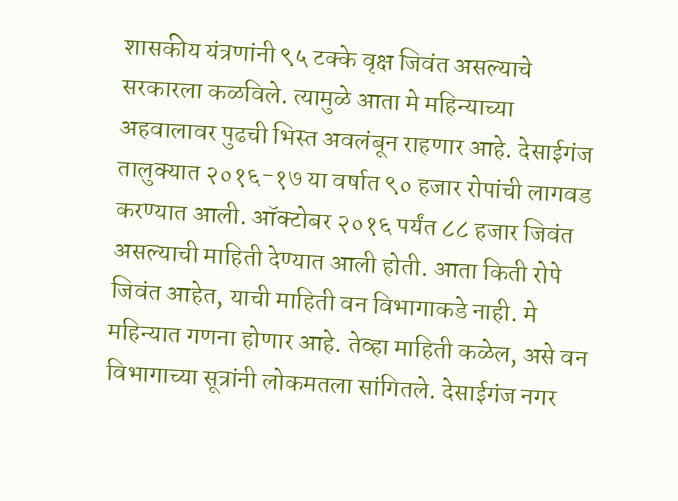शासकीय यंत्रणांनी ९५ टक्के वृक्ष जिवंत असल्याचे सरकारला कळविले. त्यामुळे आता मे महिन्याच्या अहवालावर पुढची भिस्त अवलंबून राहणार आहे. देसाईगंज तालुक्यात २०१६-१७ या वर्षात ९० हजार रोपांची लागवड करण्यात आली. ऑक्टोबर २०१६ पर्यंत ८८ हजार जिवंत असल्याची माहिती देण्यात आली होती. आता किती रोपे जिवंत आहेत, याची माहिती वन विभागाकडे नाही. मे महिन्यात गणना होणार आहे. तेव्हा माहिती कळेल, असे वन विभागाच्या सूत्रांनी लोकमतला सांगितले. देसाईगंज नगर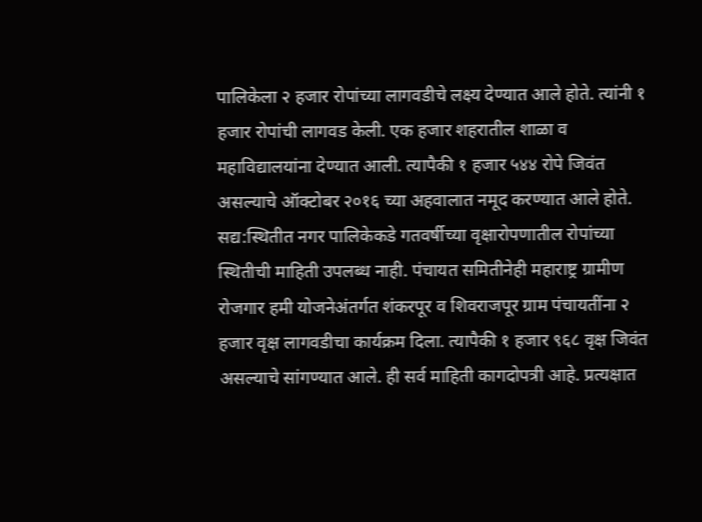पालिकेला २ हजार रोपांच्या लागवडीचे लक्ष्य देण्यात आले होते. त्यांनी १ हजार रोपांची लागवड केली. एक हजार शहरातील शाळा व महाविद्यालयांना देण्यात आली. त्यापैकी १ हजार ५४४ रोपे जिवंत असल्याचे ऑक्टोबर २०१६ च्या अहवालात नमूद करण्यात आले होते. सद्य:स्थितीत नगर पालिकेकडे गतवर्षीच्या वृक्षारोपणातील रोपांच्या स्थितीची माहिती उपलब्ध नाही. पंचायत समितीनेही महाराष्ट्र ग्रामीण रोजगार हमी योजनेअंतर्गत शंकरपूर व शिवराजपूर ग्राम पंचायतींना २ हजार वृक्ष लागवडीचा कार्यक्रम दिला. त्यापैकी १ हजार ९६८ वृक्ष जिवंत असल्याचे सांगण्यात आले. ही सर्व माहिती कागदोपत्री आहे. प्रत्यक्षात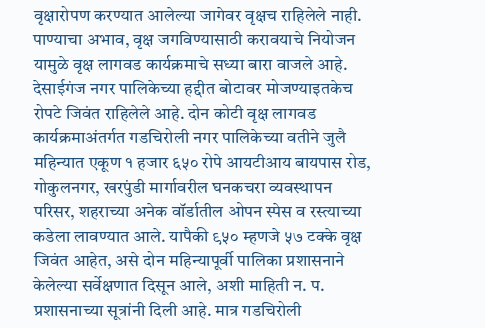वृक्षारोपण करण्यात आलेल्या जागेवर वृक्षच राहिलेले नाही. पाण्याचा अभाव, वृक्ष जगविण्यासाठी करावयाचे नियोजन यामुळे वृक्ष लागवड कार्यक्रमाचे सध्या बारा वाजले आहे. देसाईगंज नगर पालिकेच्या हद्दीत बोटावर मोजण्याइतकेच रोपटे जिवंत राहिलेले आहे. दोन कोटी वृक्ष लागवड कार्यक्रमाअंतर्गत गडचिरोली नगर पालिकेच्या वतीने जुलै महिन्यात एकूण १ हजार ६५० रोपे आयटीआय बायपास रोड, गोकुलनगर, खरपुंडी मार्गावरील घनकचरा व्यवस्थापन परिसर, शहराच्या अनेक वॉर्डातील ओपन स्पेस व रस्त्याच्या कडेला लावण्यात आले. यापैकी ९५० म्हणजे ५७ टक्के वृक्ष जिवंत आहेत, असे दोन महिन्यापूर्वी पालिका प्रशासनाने केलेल्या सर्वेक्षणात दिसून आले, अशी माहिती न. प. प्रशासनाच्या सूत्रांनी दिली आहे. मात्र गडचिरोली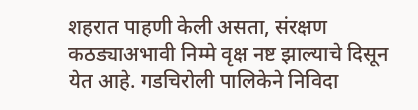शहरात पाहणी केली असता, संरक्षण कठड्याअभावी निम्मे वृक्ष नष्ट झाल्याचे दिसून येत आहे. गडचिरोली पालिकेने निविदा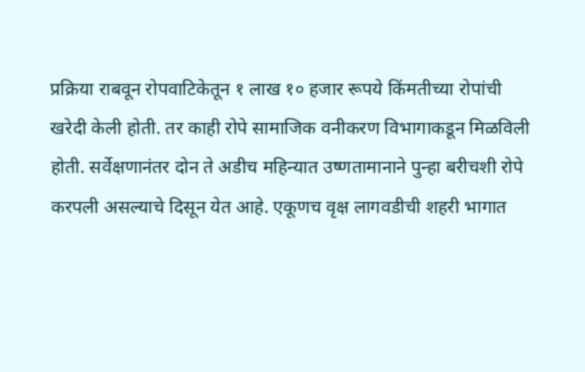प्रक्रिया राबवून रोपवाटिकेतून १ लाख १० हजार रूपये किंमतीच्या रोपांची खरेदी केली होती. तर काही रोपे सामाजिक वनीकरण विभागाकडून मिळविली होती. सर्वेक्षणानंतर दोन ते अडीच महिन्यात उष्णतामानाने पुन्हा बरीचशी रोपे करपली असल्याचे दिसून येत आहे. एकूणच वृक्ष लागवडीची शहरी भागात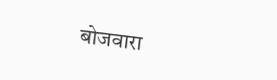बोजवारा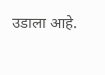उडाला आहे.